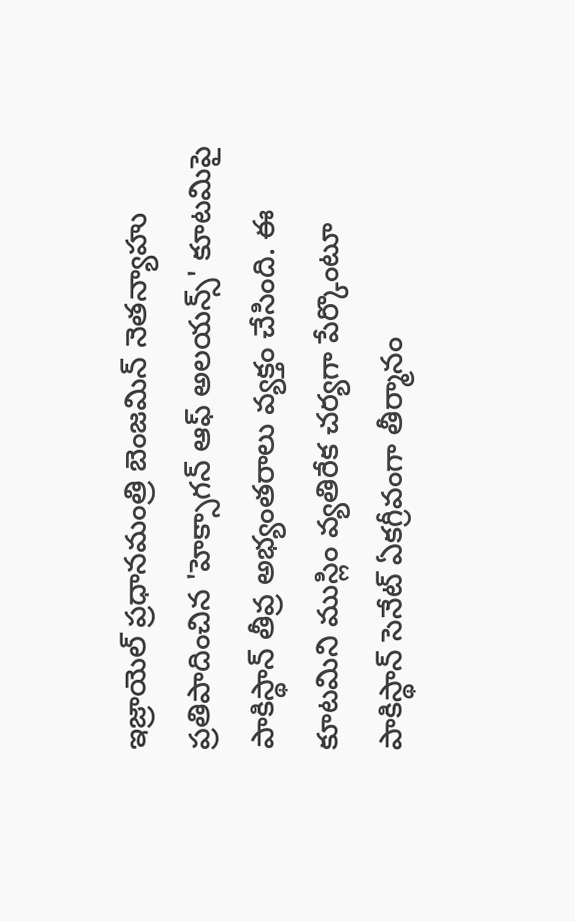ఇజ్రాయెల్ ప్రధానమంత్రి బెంజమిన్ నెతన్యాహు ప్రతిపాదించిన 'హెక్సాగన్ ఆఫ్ అలయన్స్' కూటమిపై పాకిస్థాన్ తీవ్ర అభ్యంతరాలు వ్యక్తం చేసింది. ఈ కూటమిని ముస్లిం వ్యతిరేక చర్యగా పేర్కొంటూ పాకిస్థాన్ సెనేట్ ఏకగ్రీవంగా తీర్మానం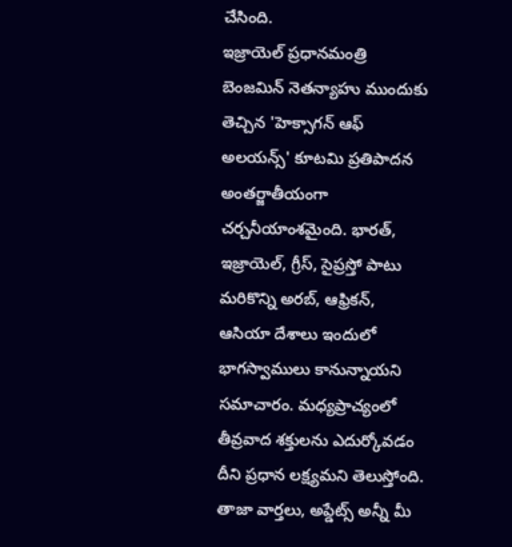చేసింది.
ఇజ్రాయెల్ ప్రధానమంత్రి బెంజమిన్ నెతన్యాహు ముందుకు తెచ్చిన 'హెక్సాగన్ ఆఫ్ అలయన్స్' కూటమి ప్రతిపాదన అంతర్జాతీయంగా చర్చనీయాంశమైంది. భారత్, ఇజ్రాయెల్, గ్రీస్, సైప్రస్తో పాటు మరికొన్ని అరబ్, ఆఫ్రికన్, ఆసియా దేశాలు ఇందులో భాగస్వాములు కానున్నాయని సమాచారం. మధ్యప్రాచ్యంలో తీవ్రవాద శక్తులను ఎదుర్కోవడం దీని ప్రధాన లక్ష్యమని తెలుస్తోంది.
తాజా వార్తలు, అప్డేట్స్ అన్నీ మీ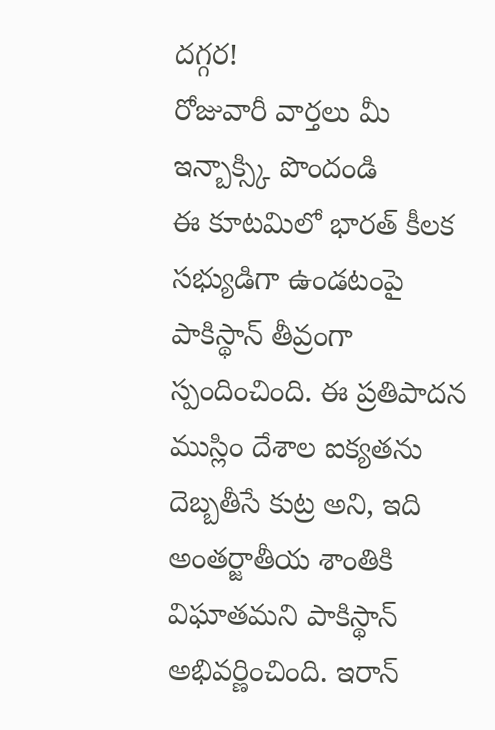దగ్గర!
రోజువారీ వార్తలు మీ ఇన్బాక్స్కి పొందండి
ఈ కూటమిలో భారత్ కీలక సభ్యుడిగా ఉండటంపై పాకిస్థాన్ తీవ్రంగా స్పందించింది. ఈ ప్రతిపాదన ముస్లిం దేశాల ఐక్యతను దెబ్బతీసే కుట్ర అని, ఇది అంతర్జాతీయ శాంతికి విఘాతమని పాకిస్థాన్ అభివర్ణించింది. ఇరాన్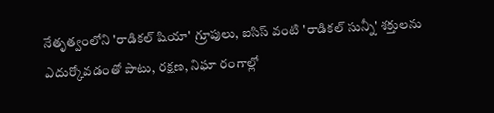నేతృత్వంలోని 'రాడికల్ షియా' గ్రూపులు, ఐసిస్ వంటి 'రాడికల్ సున్నీ' శక్తులను ఎదుర్కోవడంతో పాటు, రక్షణ, నిఘా రంగాల్లో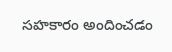సహకారం అందించడం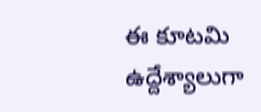ఈ కూటమి ఉద్దేశ్యాలుగా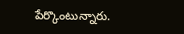పేర్కొంటున్నారు.